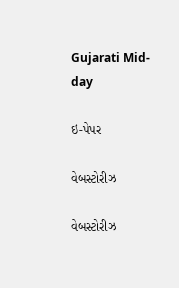Gujarati Mid-day

ઇ-પેપર

વેબસ્ટોરીઝ

વેબસ્ટોરીઝ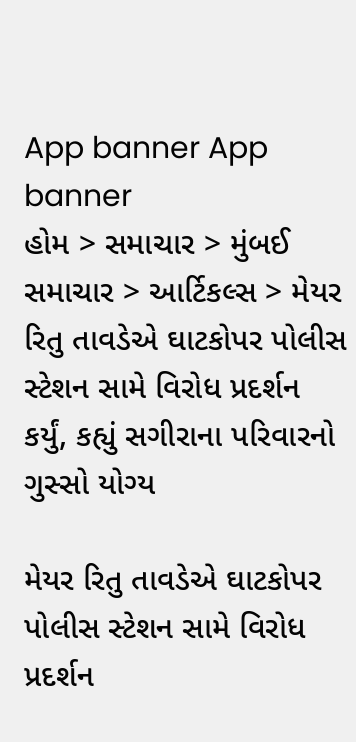App banner App banner
હોમ > સમાચાર > મુંબઈ સમાચાર > આર્ટિકલ્સ > મેયર રિતુ તાવડેએ ઘાટકોપર પોલીસ સ્ટેશન સામે વિરોધ પ્રદર્શન કર્યું, કહ્યું સગીરાના પરિવારનો ગુસ્સો યોગ્ય

મેયર રિતુ તાવડેએ ઘાટકોપર પોલીસ સ્ટેશન સામે વિરોધ પ્રદર્શન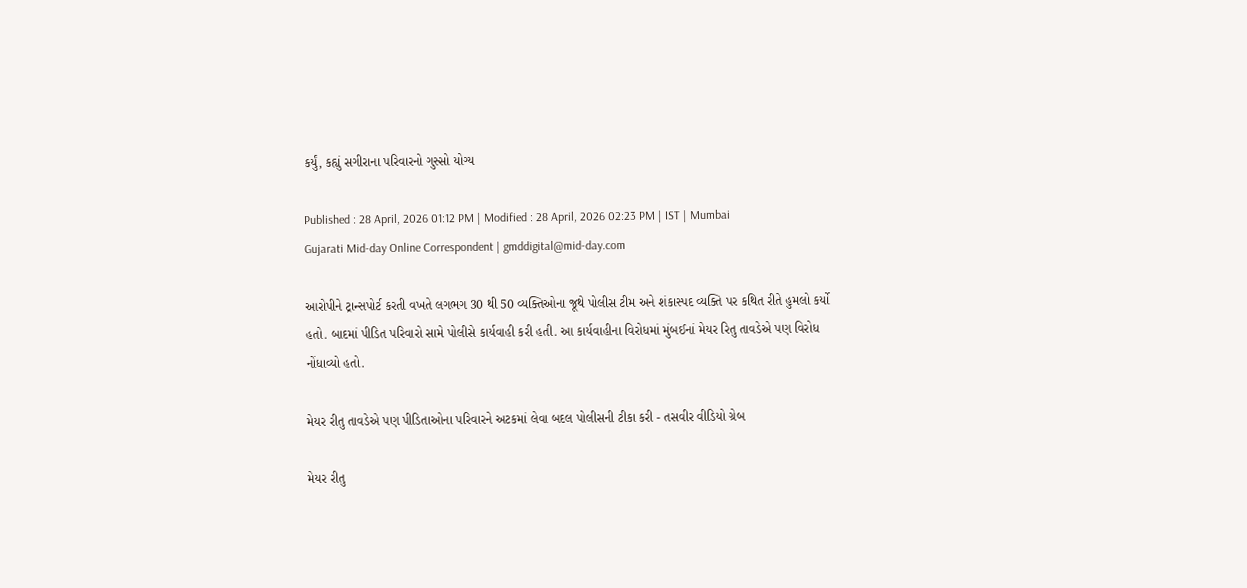કર્યું, કહ્યું સગીરાના પરિવારનો ગુસ્સો યોગ્ય

Published : 28 April, 2026 01:12 PM | Modified : 28 April, 2026 02:23 PM | IST | Mumbai
Gujarati Mid-day Online Correspondent | gmddigital@mid-day.com

આરોપીને ટ્રાન્સપોર્ટ કરતી વખતે લગભગ 30 થી 50 વ્યક્તિઓના જૂથે પોલીસ ટીમ અને શંકાસ્પદ વ્યક્તિ પર કથિત રીતે હુમલો કર્યો હતો. બાદમાં પીડિત પરિવારો સામે પોલીસે કાર્યવાહી કરી હતી. આ કાર્યવાહીના વિરોધમાં મુંબઈનાં મેયર રિતુ તાવડેએ પણ વિરોધ નોંધાવ્યો હતો.

મેયર રીતુ તાવડેએ પણ પીડિતાઓના પરિવારને અટકમાં લેવા બદલ પોલીસની ટીકા કરી - તસવીર વીડિયો ગ્રેબ

મેયર રીતુ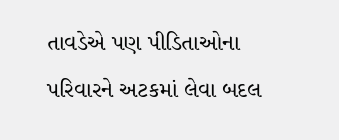તાવડેએ પણ પીડિતાઓના પરિવારને અટકમાં લેવા બદલ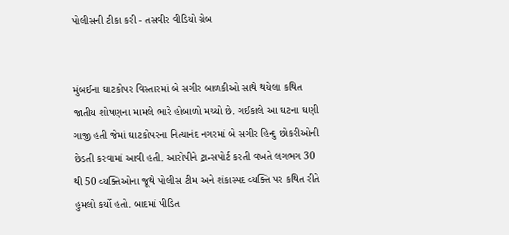પોલીસની ટીકા કરી - તસવીર વીડિયો ગ્રેબ


મુંબઈના ઘાટકોપર વિસ્તારમાં બે સગીર બાળકીઓ સાથે થયેલા કથિત જાતીય શોષણના મામલે ભારે હોબાળો મચ્યો છે. ગઈકાલે આ ઘટના ઘણી ગાજી હતી જેમાં ઘાટકોપરના નિત્યાનંદ નગરમાં બે સગીર હિન્દુ છોકરીઓની છેડતી કરવામાં આવી હતી. આરોપીને ટ્રાન્સપોર્ટ કરતી વખતે લગભગ 30 થી 50 વ્યક્તિઓના જૂથે પોલીસ ટીમ અને શંકાસ્પદ વ્યક્તિ પર કથિત રીતે હુમલો કર્યો હતો. બાદમાં પીડિત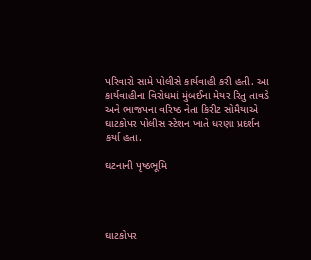પરિવારો સામે પોલીસે કાર્યવાહી કરી હતી. આ કાર્યવાહીના વિરોધમાં મુંબઈના મેયર રિતુ તાવડે અને ભાજપના વરિષ્ઠ નેતા કિરીટ સોમૈયાએ ઘાટકોપર પોલીસ સ્ટેશન ખાતે ધરણા પ્રદર્શન કર્યા હતા.

ઘટનાની પૃષ્ઠભૂમિ




ઘાટકોપર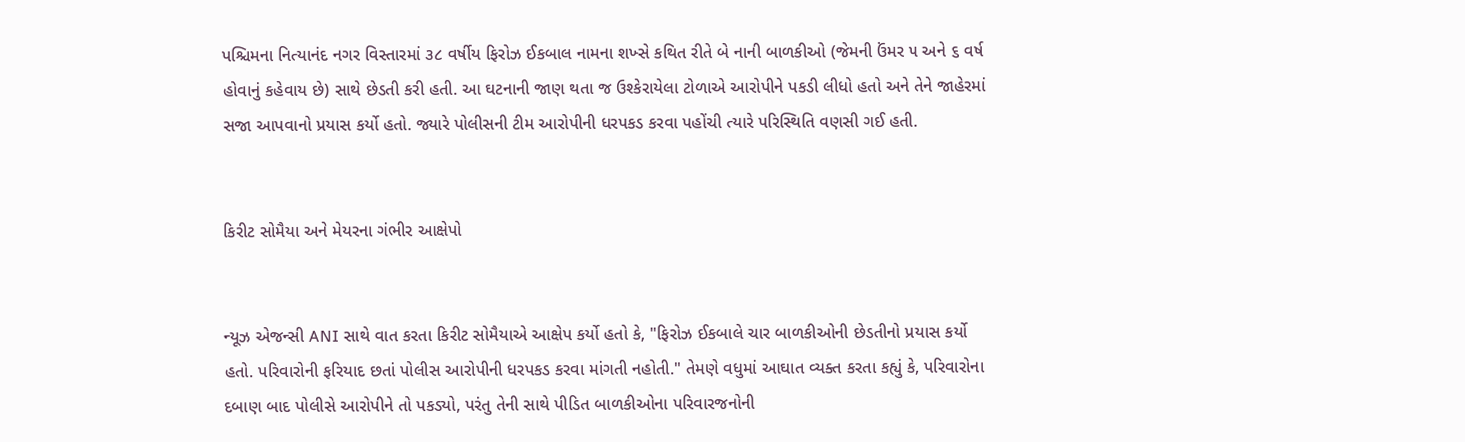પશ્ચિમના નિત્યાનંદ નગર વિસ્તારમાં ૩૮ વર્ષીય ફિરોઝ ઈકબાલ નામના શખ્સે કથિત રીતે બે નાની બાળકીઓ (જેમની ઉંમર ૫ અને ૬ વર્ષ હોવાનું કહેવાય છે) સાથે છેડતી કરી હતી. આ ઘટનાની જાણ થતા જ ઉશ્કેરાયેલા ટોળાએ આરોપીને પકડી લીધો હતો અને તેને જાહેરમાં સજા આપવાનો પ્રયાસ કર્યો હતો. જ્યારે પોલીસની ટીમ આરોપીની ધરપકડ કરવા પહોંચી ત્યારે પરિસ્થિતિ વણસી ગઈ હતી.


કિરીટ સોમૈયા અને મેયરના ગંભીર આક્ષેપો


ન્યૂઝ એજન્સી ANI સાથે વાત કરતા કિરીટ સોમૈયાએ આક્ષેપ કર્યો હતો કે, "ફિરોઝ ઈકબાલે ચાર બાળકીઓની છેડતીનો પ્રયાસ કર્યો હતો. પરિવારોની ફરિયાદ છતાં પોલીસ આરોપીની ધરપકડ કરવા માંગતી નહોતી." તેમણે વધુમાં આઘાત વ્યક્ત કરતા કહ્યું કે, પરિવારોના દબાણ બાદ પોલીસે આરોપીને તો પકડ્યો, પરંતુ તેની સાથે પીડિત બાળકીઓના પરિવારજનોની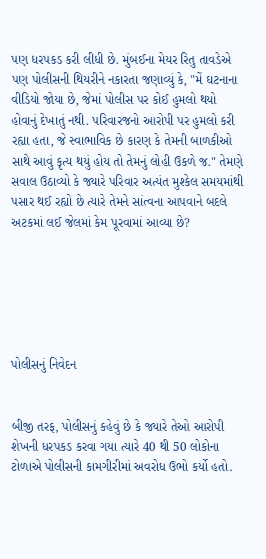પણ ધરપકડ કરી લીધી છે. મુંબઈના મેયર રિતુ તાવડેએ પણ પોલીસની થિયરીને નકારતા જણાવ્યું કે, "મેં ઘટનાના વીડિયો જોયા છે, જેમાં પોલીસ પર કોઈ હુમલો થયો હોવાનું દેખાતું નથી. પરિવારજનો આરોપી પર હુમલો કરી રહ્યા હતા, જે સ્વાભાવિક છે કારણ કે તેમની બાળકીઓ સાથે આવું કૃત્ય થયું હોય તો તેમનું લોહી ઉકળે જ." તેમણે સવાલ ઉઠાવ્યો કે જ્યારે પરિવાર અત્યંત મુશ્કેલ સમયમાંથી પસાર થઈ રહ્યો છે ત્યારે તેમને સાંત્વના આપવાને બદલે અટકમાં લઈ જેલમાં કેમ પૂરવામાં આવ્યા છે?






પોલીસનું નિવેદન


બીજી તરફ, પોલીસનું કહેવું છે કે જ્યારે તેઓ આરોપી શેખની ધરપકડ કરવા ગયા ત્યારે 40 થી 50 લોકોના ટોળાએ પોલીસની કામગીરીમાં અવરોધ ઉભો કર્યો હતો.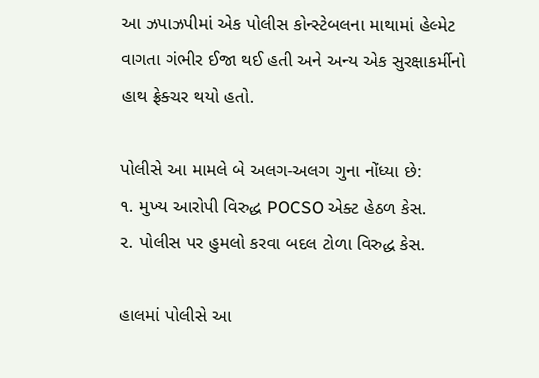આ ઝપાઝપીમાં એક પોલીસ કોન્સ્ટેબલના માથામાં હેલ્મેટ વાગતા ગંભીર ઈજા થઈ હતી અને અન્ય એક સુરક્ષાકર્મીનો હાથ ફ્રેક્ચર થયો હતો.

પોલીસે આ મામલે બે અલગ-અલગ ગુના નોંધ્યા છે:
૧. મુખ્ય આરોપી વિરુદ્ધ POCSO એક્ટ હેઠળ કેસ.
૨. પોલીસ પર હુમલો કરવા બદલ ટોળા વિરુદ્ધ કેસ.

હાલમાં પોલીસે આ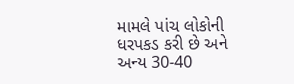મામલે પાંચ લોકોની ધરપકડ કરી છે અને અન્ય 30-40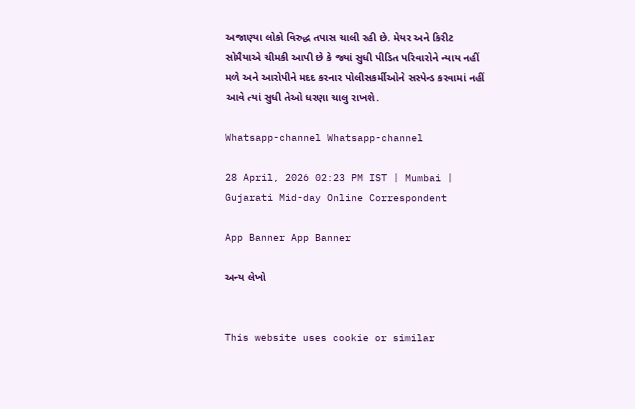અજાણ્યા લોકો વિરુદ્ધ તપાસ ચાલી રહી છે. મેયર અને કિરીટ સોમૈયાએ ચીમકી આપી છે કે જ્યાં સુધી પીડિત પરિવારોને ન્યાય નહીં મળે અને આરોપીને મદદ કરનાર પોલીસકર્મીઓને સસ્પેન્ડ કરવામાં નહીં આવે ત્યાં સુધી તેઓ ધરણા ચાલુ રાખશે.

Whatsapp-channel Whatsapp-channel

28 April, 2026 02:23 PM IST | Mumbai | Gujarati Mid-day Online Correspondent

App Banner App Banner

અન્ય લેખો


This website uses cookie or similar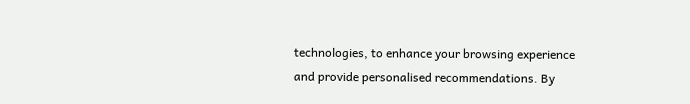technologies, to enhance your browsing experience and provide personalised recommendations. By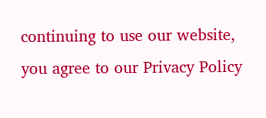continuing to use our website, you agree to our Privacy Policy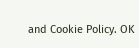and Cookie Policy. OK